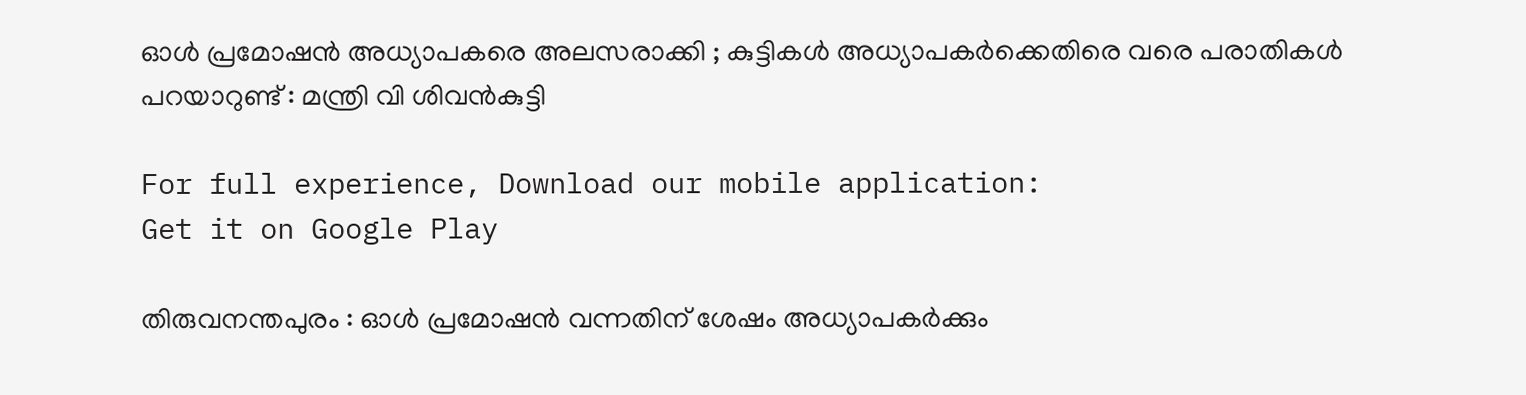ഓള്‍ പ്രമോഷന്‍ അധ്യാപകരെ അലസരാക്കി ; കുട്ടികൾ അധ്യാപകർക്കെതിരെ വരെ പരാതികൾ പറയാറുണ്ട് : മന്ത്രി വി ശിവൻകുട്ടി

For full experience, Download our mobile application:
Get it on Google Play

തിരുവനന്തപുരം : ഓൾ പ്രമോഷൻ വന്നതിന് ശേഷം അധ്യാപകർക്കും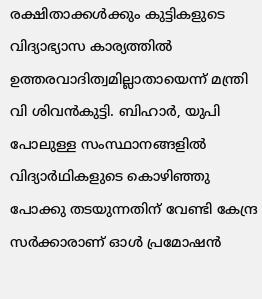രക്ഷിതാക്കൾക്കും കുട്ടികളുടെ വിദ്യാഭ്യാസ കാര്യത്തിൽ ഉത്തരവാദിത്വമില്ലാതായെന്ന് മന്ത്രി വി ശിവൻകുട്ടി. ബിഹാർ, യുപി പോലുള്ള സംസ്ഥാനങ്ങളിൽ വിദ്യാർഥികളുടെ കൊഴിഞ്ഞു പോക്കു തടയുന്നതിന് വേണ്ടി കേന്ദ്ര സർക്കാരാണ് ഓൾ പ്രമോഷൻ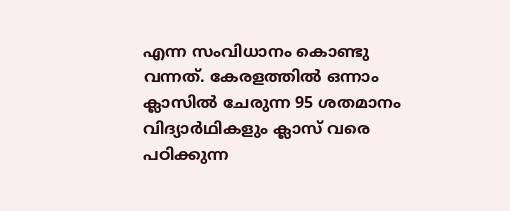എന്ന സംവിധാനം കൊണ്ടു വന്നത്. കേരളത്തിൽ‌ ഒന്നാം ക്ലാസിൽ ചേരുന്ന 95 ശതമാനം വിദ്യാർഥികളും ക്ലാസ് വരെ പഠിക്കുന്ന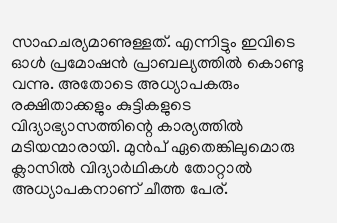സാഹചര്യമാണുള്ളത്. എന്നിട്ടും ഇവിടെ ഓൾ പ്രമോഷൻ പ്രാബല്യത്തിൽ കൊണ്ടു വന്നു. അതോടെ അധ്യാപകരും രക്ഷിതാക്കളും കുട്ടികളുടെ വിദ്യാഭ്യാസത്തിന്റെ കാര്യത്തിൽ മടിയന്മാരായി. മുൻപ് ഏതെങ്കിലുമൊരു ക്ലാസിൽ വിദ്യാർഥികൾ തോറ്റാൽ അധ്യാപകനാണ് ചീത്ത പേര്.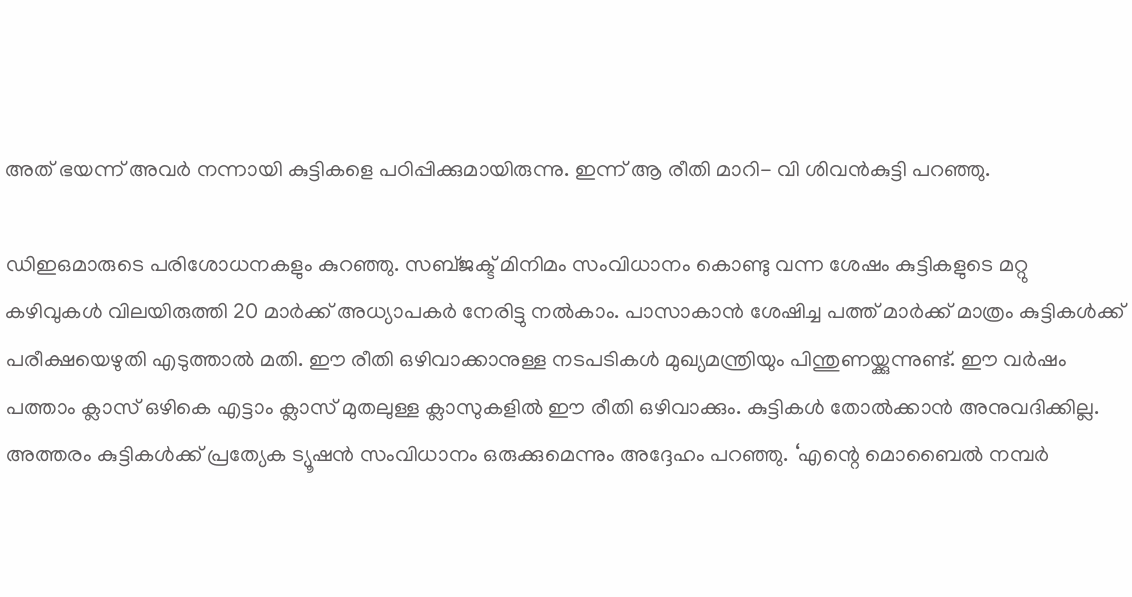അത് ഭയന്ന് അവർ നന്നായി കുട്ടികളെ പഠിപ്പിക്കുമായിരുന്നു. ഇന്ന് ആ രീതി മാറി- വി ശിവന്‍കുട്ടി പറഞ്ഞു.

ഡിഇഒമാരുടെ പരിശോധനകളും കുറഞ്ഞു. സബ്ജക്ട് മിനിമം സംവിധാനം കൊണ്ടു വന്ന ശേഷം കുട്ടികളുടെ മറ്റു കഴിവുകൾ വിലയിരുത്തി 20 മാര്‍ക്ക് അധ്യാപകര്‍ നേരിട്ടു നല്‍കാം. പാസാകാന്‍ ശേഷിച്ച പത്ത് മാര്‍ക്ക് മാത്രം കുട്ടികള്‍ക്ക് പരീക്ഷയെഴുതി എടുത്താല്‍ മതി. ഈ രീതി ഒഴിവാക്കാനുള്ള നടപടികൾ മുഖ്യമന്ത്രിയും പിന്തുണയ്ക്കുന്നുണ്ട്. ഈ വർഷം പത്താം ക്ലാസ് ഒഴികെ എട്ടാം ക്ലാസ് മുതലുള്ള ക്ലാസുകളിൽ ഈ രീതി ഒഴിവാക്കും. കുട്ടികൾ തോൽക്കാൻ അനുവദിക്കില്ല. അത്തരം കുട്ടികൾക്ക് പ്രത്യേക ട്യൂഷൻ സംവിധാനം ഒരുക്കുമെന്നും അദ്ദേഹം പറഞ്ഞു. ‘എന്റെ മൊബൈൽ നമ്പർ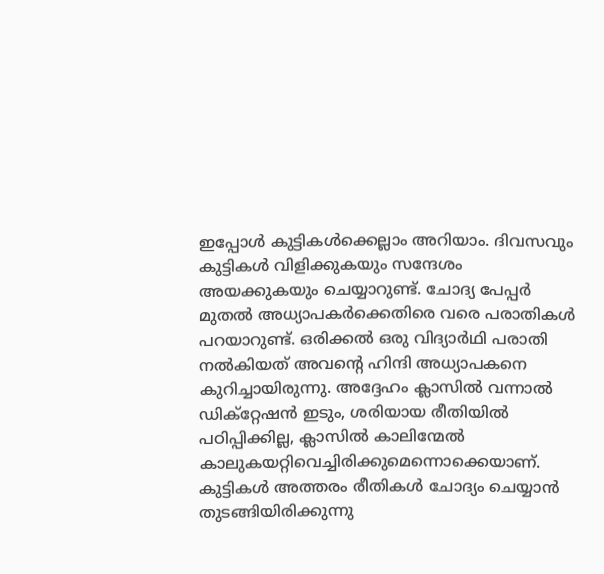ഇപ്പോൾ കുട്ടികൾക്കെല്ലാം അറിയാം. ദിവസവും കുട്ടികൾ വിളിക്കുകയും സന്ദേശം അയക്കുകയും ചെയ്യാറുണ്ട്. ചോദ്യ പേപ്പർ മുതൽ അധ്യാപകർക്കെതിരെ വരെ പരാതികൾ പറയാറുണ്ട്. ഒരിക്കൽ ഒരു വിദ്യാർഥി പരാതി നൽകിയത് അവന്റെ ഹിന്ദി അധ്യാപകനെ കുറിച്ചായിരുന്നു. അദ്ദേഹം ക്ലാസിൽ വന്നാൽ ഡിക്റ്റേഷൻ ഇടും, ശരിയായ രീതിയിൽ പഠിപ്പിക്കില്ല, ക്ലാസിൽ കാലിന്മേല്‍ കാലുകയറ്റിവെച്ചിരിക്കുമെന്നൊക്കെയാണ്. കുട്ടികൾ അത്തരം രീതികൾ ചോദ്യം ചെയ്യാൻ തുടങ്ങിയിരിക്കുന്നു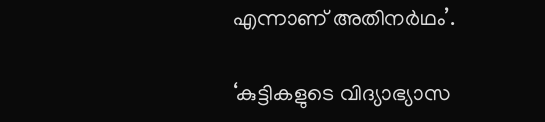എന്നാണ് അതിനർഥം’.

‘കുട്ടികളുടെ വിദ്യാഭ്യാസ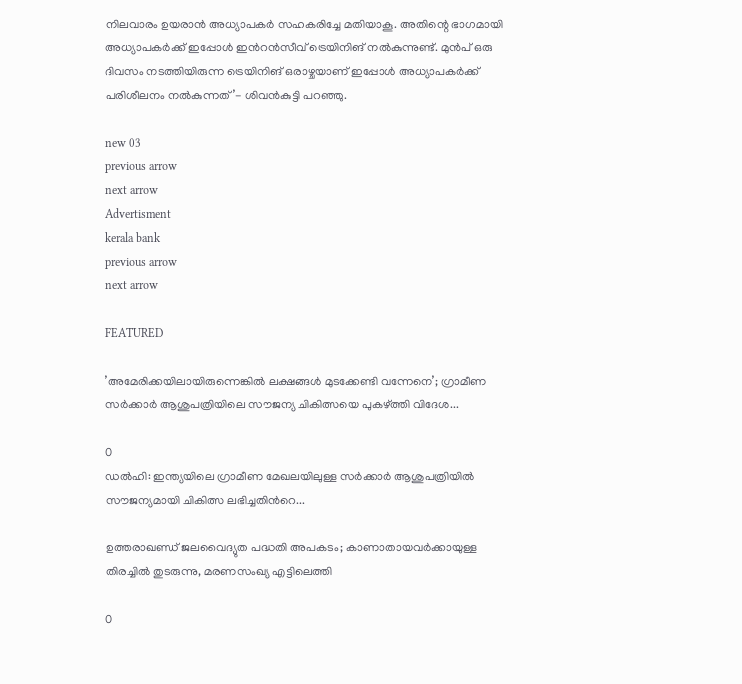നിലവാരം ഉയരാൻ അധ്യാപകർ സഹകരിച്ചേ മതിയാകൂ. അതിന്റെ ഭാഗമായി അധ്യാപകർക്ക് ഇപ്പോൾ ഇന്‍റന്‍സീവ് ട്രെയിനിങ് നൽകുന്നുണ്ട്. മുൻപ് ഒരു ദിവസം നടത്തിയിരുന്ന ട്രെയിനിങ് ഒരാഴ്ചയാണ് ഇപ്പോൾ അധ്യാപകർക്ക് പരിശീലനം നൽകുന്നത്’- ശിവന്‍കുട്ടി പറഞ്ഞു.

new 03
previous arrow
next arrow
Advertisment
kerala bank
previous arrow
next arrow

FEATURED

’അമേരിക്കയിലായിരുന്നെങ്കിൽ ലക്ഷങ്ങൾ മുടക്കേണ്ടി വന്നേനെ’; ഗ്രാമീണ സർക്കാർ ആശുപത്രിയിലെ സൗജന്യ ചികിത്സയെ പുകഴ്ത്തി വിദേശ...

0
ഡൽഹി: ഇന്ത്യയിലെ ഗ്രാമീണ മേഖലയിലുള്ള സർക്കാർ ആശുപത്രിയിൽ സൗജന്യമായി ചികിത്സ ലഭിച്ചതിന്‍റെ...

ഉത്തരാഖണ്ഡ് ജലവൈദ്യുത പദ്ധതി അപകടം; കാണാതായവർക്കായുള്ള തിരച്ചിൽ തുടരുന്നു, മരണസംഖ്യ എട്ടിലെത്തി

0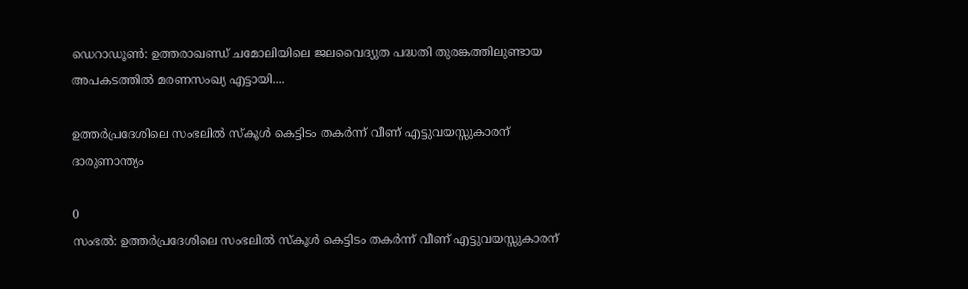ഡെറാഡൂൺ: ഉത്തരാഖണ്ഡ് ചമോലിയിലെ ജലവൈദ്യുത പദ്ധതി തുരങ്കത്തിലുണ്ടായ അപകടത്തിൽ മരണസംഖ്യ എട്ടായി....

ഉത്തർപ്രദേശിലെ സംഭലിൽ സ്കൂൾ കെട്ടിടം തകർന്ന് വീണ് എട്ടുവയസ്സുകാരന് ദാരുണാന്ത്യം

0
സംഭൽ: ഉത്തർപ്രദേശിലെ സംഭലിൽ സ്കൂൾ കെട്ടിടം തകർന്ന് വീണ് എട്ടുവയസ്സുകാരന്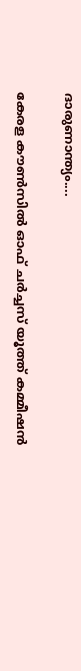ദാരുണാന്ത്യം....

കേരള കൗൺസിൽ ഓഫ് ചർച്ചസ് യൂത്ത് കമ്മീഷൻ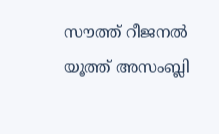സൗത്ത് റീജനൽ യൂത്ത് അസംബ്ലി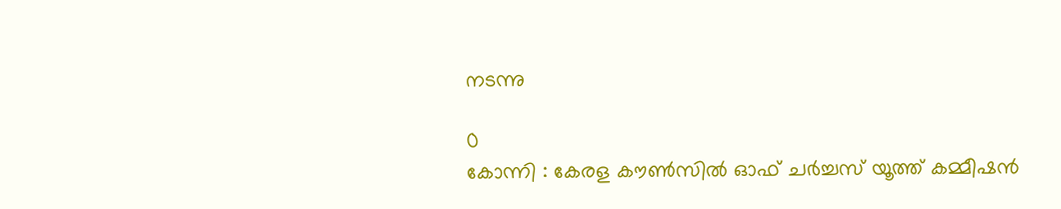നടന്നു

0
കോന്നി : കേരള കൗൺസിൽ ഓഫ് ചർച്ചസ് യൂത്ത് കമ്മീഷൻ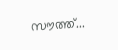സൗത്ത്...